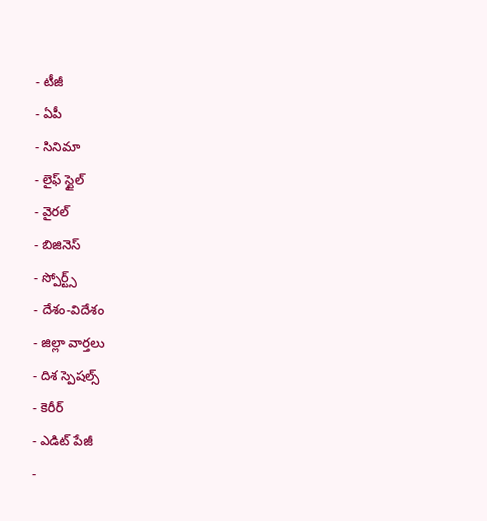- టీజీ
- ఏపీ
- సినిమా
- లైఫ్ స్టైల్
- వైరల్
- బిజినెస్
- స్పోర్ట్స్
- దేశం-విదేశం
- జిల్లా వార్తలు
- దిశ స్పెషల్స్
- కెరీర్
- ఎడిట్ పేజీ
-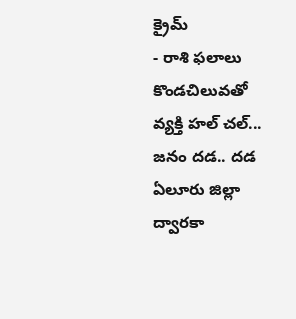క్రైమ్
- రాశి ఫలాలు
కొండచిలువతో వ్యక్తి హల్ చల్... జనం దడ.. దడ
ఏలూరు జిల్లా ద్వారకా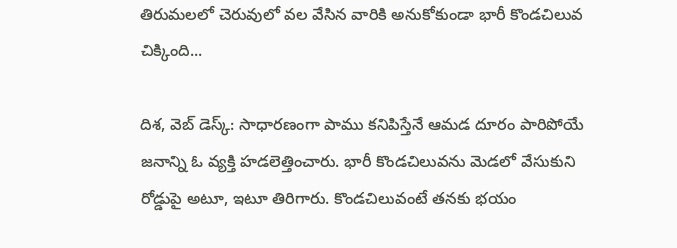తిరుమలలో చెరువులో వల వేసిన వారికి అనుకోకుండా భారీ కొండచిలువ చిక్కింది...

దిశ, వెబ్ డెస్క్: సాధారణంగా పాము కనిపిస్తేనే ఆమడ దూరం పారిపోయే జనాన్ని ఓ వ్యక్తి హడలెత్తించారు. భారీ కొండచిలువను మెడలో వేసుకుని రోడ్డుపై అటూ, ఇటూ తిరిగారు. కొండచిలువంటే తనకు భయం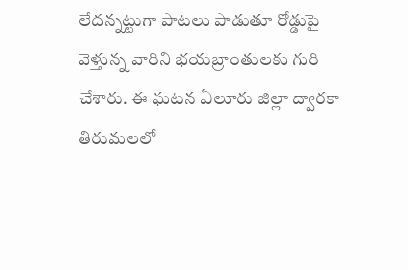లేదన్నట్టుగా పాటలు పాడుతూ రోడ్డుపై వెళ్తున్న వారిని భయబ్రాంతులకు గురి చేశారు. ఈ ఘటన ఏలూరు జిల్లా ద్వారకా తిరుమలలో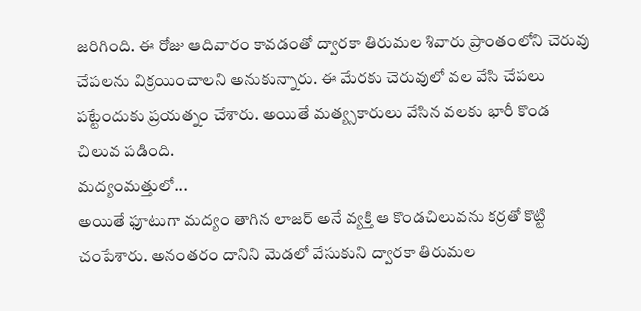జరిగింది. ఈ రోజు ఆదివారం కావడంతో ద్వారకా తిరుమల శివారు ప్రాంతంలోని చెరువు చేపలను విక్రయించాలని అనుకున్నారు. ఈ మేరకు చెరువులో వల వేసి చేపలు పట్టేందుకు ప్రయత్నం చేశారు. అయితే మత్య్సకారులు వేసిన వలకు భారీ కొండ చిలువ పడింది.
మద్యంమత్తులో...
అయితే ఫూటుగా మద్యం తాగిన లాజర్ అనే వ్యక్తి ఆ కొండచిలువను కర్రతో కొట్టి చంపేశారు. అనంతరం దానిని మెడలో వేసుకుని ద్వారకా తిరుమల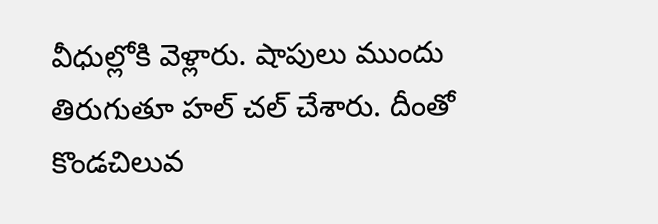వీధుల్లోకి వెళ్లారు. షాపులు ముందు తిరుగుతూ హల్ చల్ చేశారు. దీంతో కొండచిలువ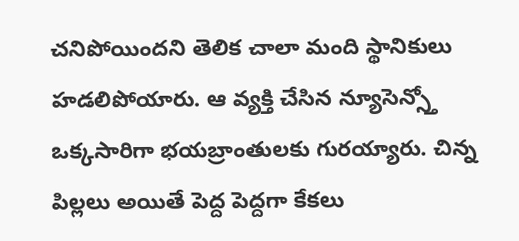చనిపోయిందని తెలిక చాలా మంది స్థానికులు హడలిపోయారు. ఆ వ్యక్తి చేసిన న్యూసెన్స్తో ఒక్కసారిగా భయబ్రాంతులకు గురయ్యారు. చిన్న పిల్లలు అయితే పెద్ద పెద్దగా కేకలు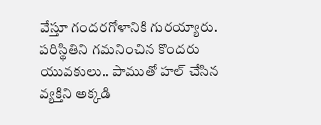వేస్తూ గందరగోళానికి గురయ్యారు. పరిస్థితిని గమనించిన కొందరు యువకులు.. పాముతో హల్ చేసిన వ్యక్తిని అక్కడి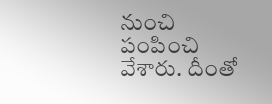నుంచి పంపించి వేశారు. దీంతో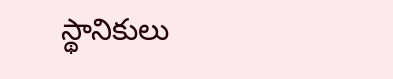స్థానికులు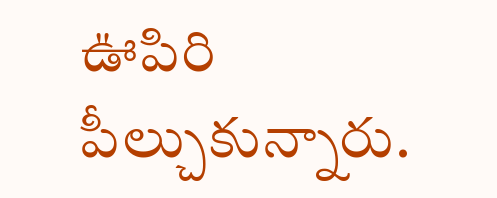ఊపిరి పీల్చుకున్నారు.